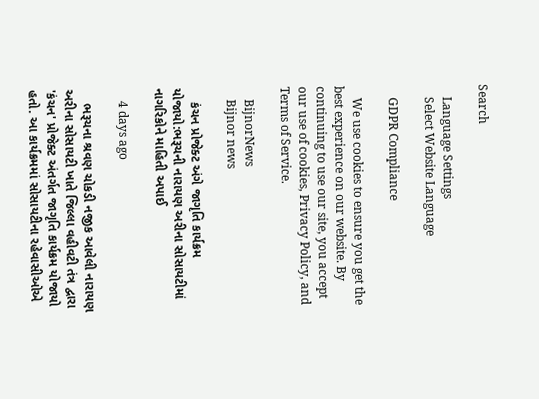Search

    Language Settings
    Select Website Language

    GDPR Compliance

    We use cookies to ensure you get the best experience on our website. By continuing to use our site, you accept our use of cookies, Privacy Policy, and Terms of Service.

    BijnorNews
    Bijnor news

    કંચન પ્રોજેક્ટ અંગે જાગૃતિ કાર્યક્રમ યોજાયો:ભરૂચની નારાયણ અરીના સોસાયટીમાં નાગરિકોને માહિતી અપાઈ

    4 days ago

    ભરૂચના શ્રવણ ચોકડી નજીક આવેલી નારાયણ અરીના સોસાયટી ખાતે જિલ્લા વહીવટી તંત્ર દ્વારા 'કંચન' પ્રોજેક્ટ અંતર્ગત જાગૃતિ કાર્યક્રમ યોજાયો હતો. આ કાર્યક્રમમાં સોસાયટીના રહેવાસીઓએ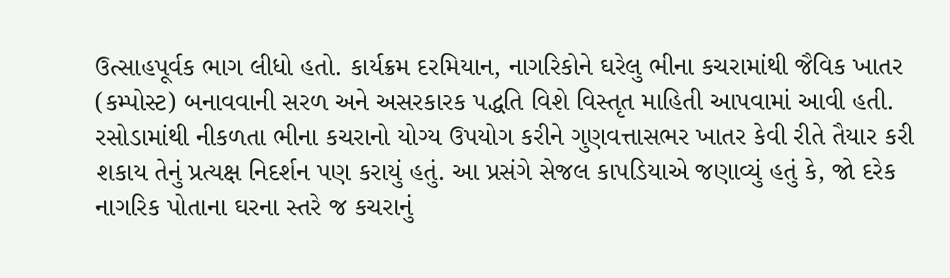ઉત્સાહપૂર્વક ભાગ લીધો હતો. કાર્યક્રમ દરમિયાન, નાગરિકોને ઘરેલુ ભીના કચરામાંથી જૈવિક ખાતર (કમ્પોસ્ટ) બનાવવાની સરળ અને અસરકારક પદ્ધતિ વિશે વિસ્તૃત માહિતી આપવામાં આવી હતી. રસોડામાંથી નીકળતા ભીના કચરાનો યોગ્ય ઉપયોગ કરીને ગુણવત્તાસભર ખાતર કેવી રીતે તૈયાર કરી શકાય તેનું પ્રત્યક્ષ નિદર્શન પણ કરાયું હતું. આ પ્રસંગે સેજલ કાપડિયાએ જણાવ્યું હતું કે, જો દરેક નાગરિક પોતાના ઘરના સ્તરે જ કચરાનું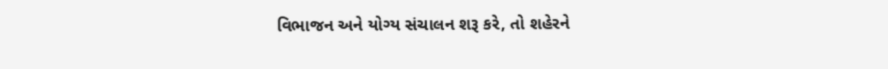વિભાજન અને યોગ્ય સંચાલન શરૂ કરે, તો શહેરને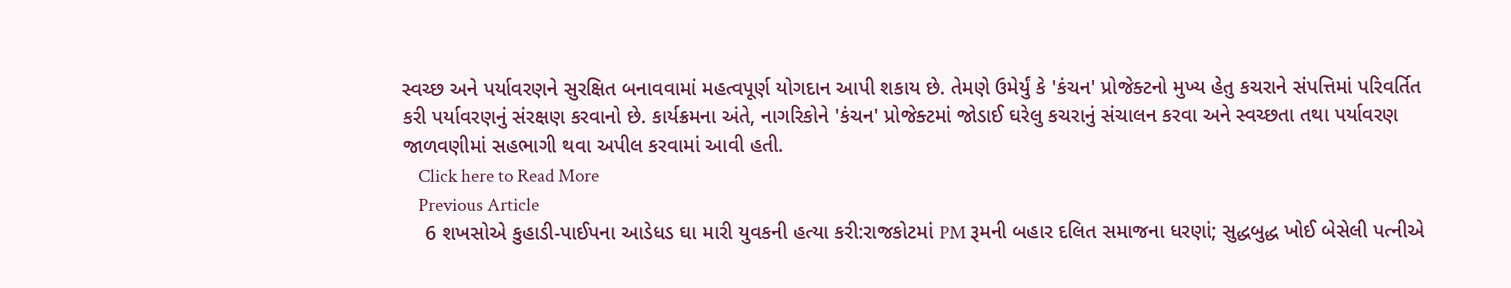સ્વચ્છ અને પર્યાવરણને સુરક્ષિત બનાવવામાં મહત્વપૂર્ણ યોગદાન આપી શકાય છે. તેમણે ઉમેર્યું કે 'કંચન' પ્રોજેક્ટનો મુખ્ય હેતુ કચરાને સંપત્તિમાં પરિવર્તિત કરી પર્યાવરણનું સંરક્ષણ કરવાનો છે. કાર્યક્રમના અંતે, નાગરિકોને 'કંચન' પ્રોજેક્ટમાં જોડાઈ ઘરેલુ કચરાનું સંચાલન કરવા અને સ્વચ્છતા તથા પર્યાવરણ જાળવણીમાં સહભાગી થવા અપીલ કરવામાં આવી હતી.
    Click here to Read More
    Previous Article
    6 શખસોએ કુહાડી-પાઈપના આડેધડ ઘા મારી યુવકની હત્યા કરી:રાજકોટમાં PM રૂમની બહાર દલિત સમાજના ધરણાં; સુદ્ધબુદ્ધ ખોઈ બેસેલી પત્નીએ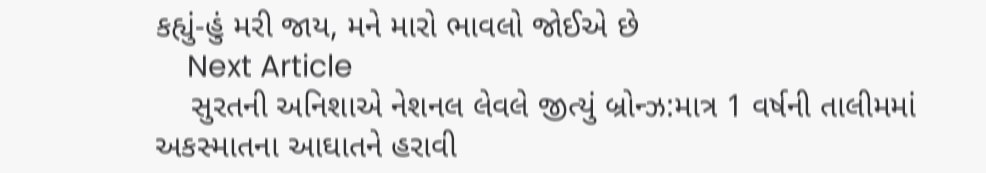કહ્યું-હું મરી જાય, મને મારો ભાવલો જોઈએ છે
    Next Article
    સુરતની અનિશાએ નેશનલ લેવલે જીત્યું બ્રોન્ઝ:માત્ર 1 વર્ષની તાલીમમાં અકસ્માતના આઘાતને હરાવી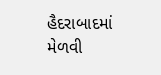હૈદરાબાદમાં મેળવી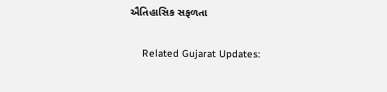ઐતિહાસિક સફળતા

    Related Gujarat Updates: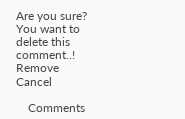Are you sure? You want to delete this comment..! Remove Cancel

    Comments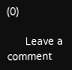(0)

      Leave a comment